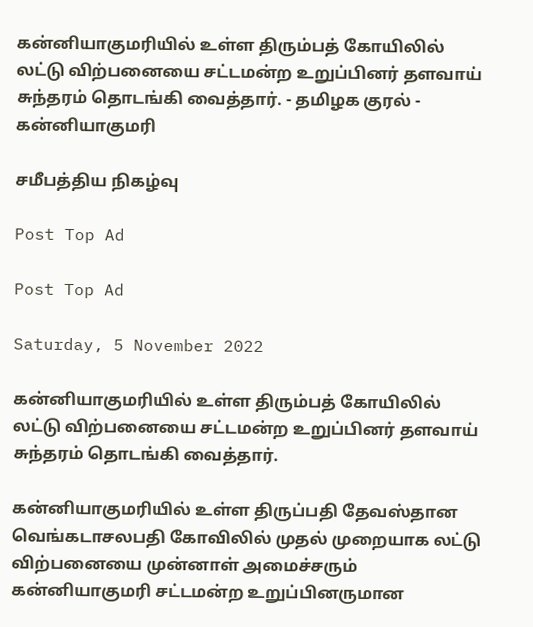கன்னியாகுமரியில் உள்ள திரும்பத் கோயிலில் லட்டு விற்பனையை சட்டமன்ற உறுப்பினர் தளவாய் சுந்தரம் தொடங்கி வைத்தார். - தமிழக குரல் - கன்னியாகுமரி

சமீபத்திய நிகழ்வு

Post Top Ad

Post Top Ad

Saturday, 5 November 2022

கன்னியாகுமரியில் உள்ள திரும்பத் கோயிலில் லட்டு விற்பனையை சட்டமன்ற உறுப்பினர் தளவாய் சுந்தரம் தொடங்கி வைத்தார்.

கன்னியாகுமரியில் உள்ள திருப்பதி தேவஸ்தான வெங்கடாசலபதி கோவிலில் முதல் முறையாக லட்டு விற்பனையை முன்னாள் அமைச்சரும்  கன்னியாகுமரி சட்டமன்ற உறுப்பினருமான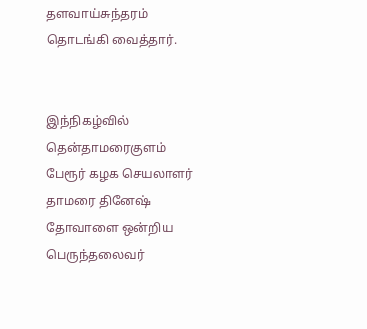தளவாய்சுந்தரம் தொடங்கி வைத்தார்.


இந்நிகழ்வில் தென்தாமரைகுளம் பேரூர் கழக செயலாளர் தாமரை தினேஷ்  தோவாளை ஒன்றிய பெருந்தலைவர்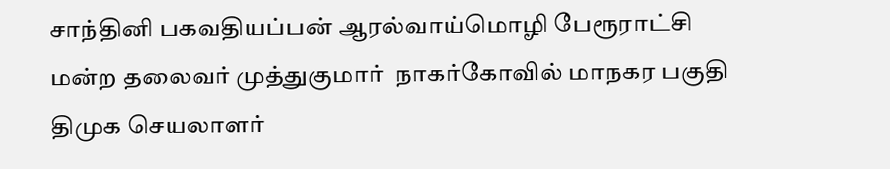சாந்தினி பகவதியப்பன் ஆரல்வாய்மொழி பேரூராட்சி மன்ற தலைவர் முத்துகுமார்  நாகர்கோவில் மாநகர பகுதி திமுக செயலாளர்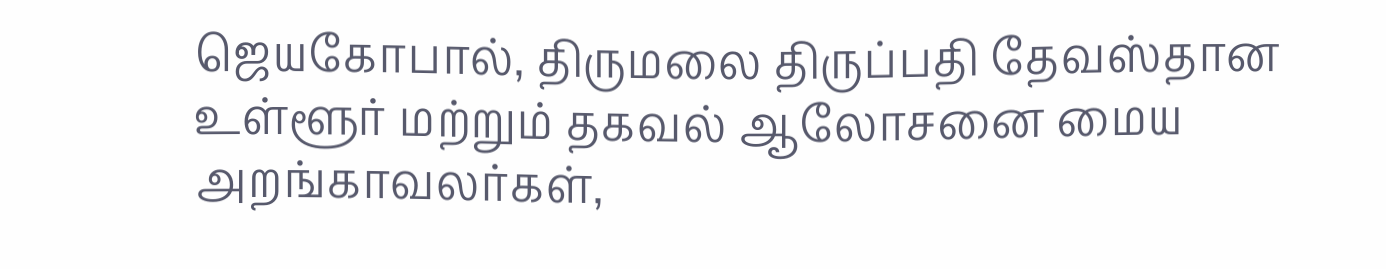ஜெயகோபால், திருமலை திருப்பதி தேவஸ்தான உள்ளூர் மற்றும் தகவல் ஆலோசனை மைய அறங்காவலர்கள்,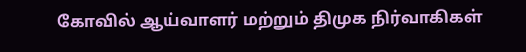கோவில் ஆய்வாளர் மற்றும் திமுக நிர்வாகிகள்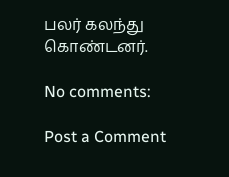பலர் கலந்து கொண்டனர்.

No comments:

Post a Comment